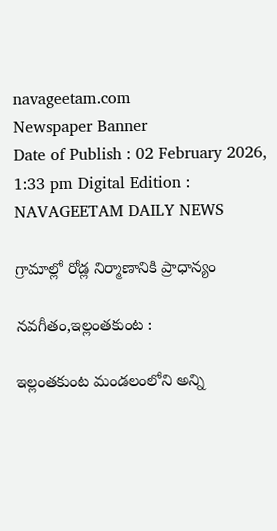navageetam.com
Newspaper Banner
Date of Publish : 02 February 2026, 1:33 pm Digital Edition : NAVAGEETAM DAILY NEWS

గ్రామాల్లో రోడ్ల నిర్మాణానికి ప్రాధాన్యం

నవగీతం,ఇల్లంతకుంట :

ఇల్లంతకుంట మండలంలోని అన్ని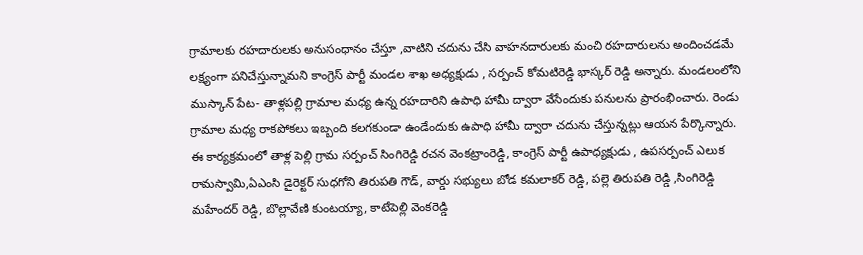గ్రామాలకు రహదారులకు అనుసంధానం చేస్తూ ,వాటిని చదును చేసి వాహనదారులకు మంచి రహదారులను అందించడమే లక్ష్యంగా పనిచేస్తున్నామని కాంగ్రెస్ పార్టీ మండల శాఖ అధ్యక్షుడు , సర్పంచ్ కోమటిరెడ్డి భాస్కర్ రెడ్డి అన్నారు. మండలంలోని ముస్కాన్ పేట- తాళ్లపల్లి గ్రామాల మధ్య ఉన్న రహదారిని ఉపాధి హామీ ద్వారా వేసేందుకు పనులను ప్రారంభించారు. రెండు గ్రామాల మధ్య రాకపోకలు ఇబ్బంది కలగకుండా ఉండేందుకు ఉపాధి హామీ ద్వారా చదును చేస్తున్నట్లు ఆయన పేర్కొన్నారు. ఈ కార్యక్రమంలో తాళ్ల పెల్లి గ్రామ సర్పంచ్ సింగిరెడ్డి రచన వెంకట్రాంరెడ్డి, కాంగ్రెస్ పార్టీ ఉపాధ్యక్షుడు , ఉపసర్పంచ్ ఎలుక రామస్వామి,ఏఎంసి డైరెక్టర్ సుధగోని తిరుపతి గౌడ్, వార్డు సభ్యులు బోడ కమలాకర్ రెడ్డి, పల్లె తిరుపతి రెడ్డి ,సింగిరెడ్డి మహేందర్ రెడ్డి, బొల్లావేణి కుంటయ్యా, కాటేపెల్లి వెంకరెడ్డి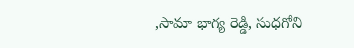,సామా భాగ్య రెడ్డి, సుధగోని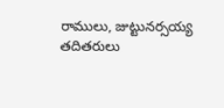రాములు, జుట్టునర్సయ్య తదితరులు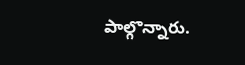పాల్గొన్నారు.